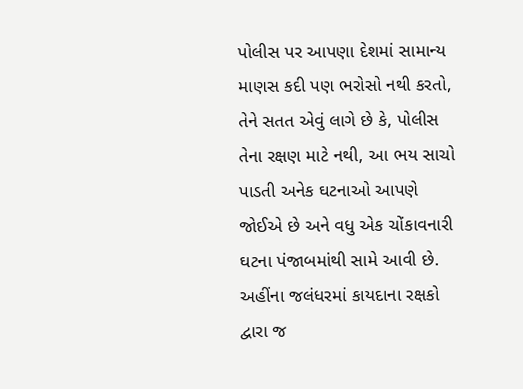પોલીસ પર આપણા દેશમાં સામાન્ય માણસ કદી પણ ભરોસો નથી કરતો, તેને સતત એવું લાગે છે કે, પોલીસ તેના રક્ષણ માટે નથી, આ ભય સાચો પાડતી અનેક ઘટનાઓ આપણે જોઈએ છે અને વધુ એક ચોંકાવનારી ઘટના પંજાબમાંથી સામે આવી છે.
અહીંના જલંધરમાં કાયદાના રક્ષકો દ્વારા જ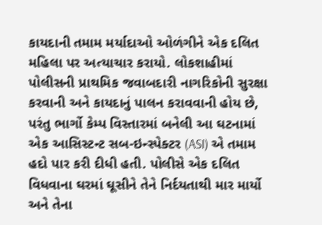કાયદાની તમામ મર્યાદાઓ ઓળંગીને એક દલિત મહિલા પર અત્યાચાર કરાયો. લોકશાહીમાં પોલીસની પ્રાથમિક જવાબદારી નાગરિકોની સુરક્ષા કરવાની અને કાયદાનું પાલન કરાવવાની હોય છે, પરંતુ ભાર્ગો કેમ્પ વિસ્તારમાં બનેલી આ ઘટનામાં એક આસિસ્ટન્ટ સબ-ઇન્સ્પેક્ટર (ASI) એ તમામ હદો પાર કરી દીધી હતી. પોલીસે એક દલિત વિધવાના ઘરમાં ઘૂસીને તેને નિર્દયતાથી માર માર્યો અને તેના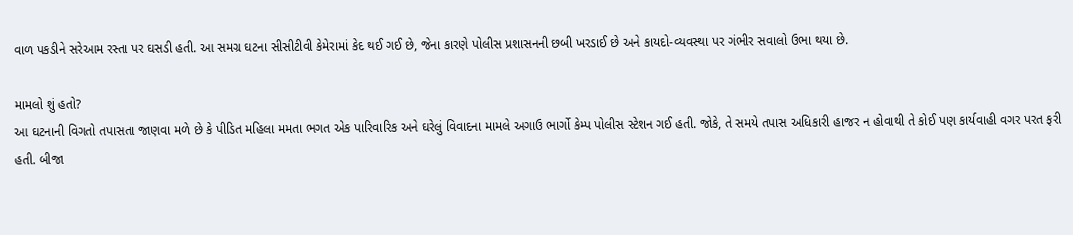વાળ પકડીને સરેઆમ રસ્તા પર ઘસડી હતી. આ સમગ્ર ઘટના સીસીટીવી કેમેરામાં કેદ થઈ ગઈ છે, જેના કારણે પોલીસ પ્રશાસનની છબી ખરડાઈ છે અને કાયદો-વ્યવસ્થા પર ગંભીર સવાલો ઉભા થયા છે.

મામલો શું હતો?
આ ઘટનાની વિગતો તપાસતા જાણવા મળે છે કે પીડિત મહિલા મમતા ભગત એક પારિવારિક અને ઘરેલું વિવાદના મામલે અગાઉ ભાર્ગો કેમ્પ પોલીસ સ્ટેશન ગઈ હતી. જોકે, તે સમયે તપાસ અધિકારી હાજર ન હોવાથી તે કોઈ પણ કાર્યવાહી વગર પરત ફરી હતી. બીજા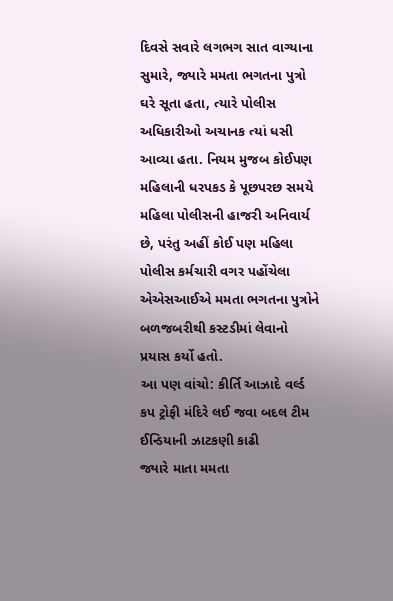દિવસે સવારે લગભગ સાત વાગ્યાના સુમારે, જ્યારે મમતા ભગતના પુત્રો ઘરે સૂતા હતા, ત્યારે પોલીસ અધિકારીઓ અચાનક ત્યાં ધસી આવ્યા હતા. નિયમ મુજબ કોઈપણ મહિલાની ધરપકડ કે પૂછપરછ સમયે મહિલા પોલીસની હાજરી અનિવાર્ય છે, પરંતુ અહીં કોઈ પણ મહિલા પોલીસ કર્મચારી વગર પહોંચેલા એએસઆઈએ મમતા ભગતના પુત્રોને બળજબરીથી કસ્ટડીમાં લેવાનો પ્રયાસ કર્યો હતો.
આ પણ વાંચો: કીર્તિ આઝાદે વર્લ્ડ કપ ટ્રોફી મંદિરે લઈ જવા બદલ ટીમ ઈન્ડિયાની ઝાટકણી કાઢી
જ્યારે માતા મમતા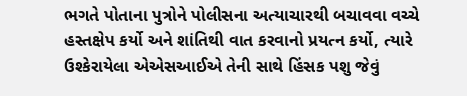ભગતે પોતાના પુત્રોને પોલીસના અત્યાચારથી બચાવવા વચ્ચે હસ્તક્ષેપ કર્યો અને શાંતિથી વાત કરવાનો પ્રયત્ન કર્યો, ત્યારે ઉશ્કેરાયેલા એએસઆઈએ તેની સાથે હિંસક પશુ જેવું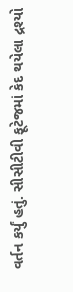વર્તન કર્યું હતું. સીસીટીવી ફૂટેજમાં કેદ થયેલા દ્રશ્યો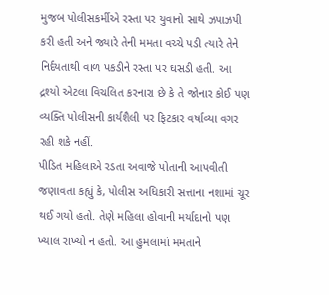મુજબ પોલીસકર્મીએ રસ્તા પર યુવાનો સાથે ઝપાઝપી કરી હતી અને જ્યારે તેની મમતા વચ્ચે પડી ત્યારે તેને નિર્દયતાથી વાળ પકડીને રસ્તા પર ઘસડી હતી. આ દ્રશ્યો એટલા વિચલિત કરનારા છે કે તે જોનાર કોઈ પણ વ્યક્તિ પોલીસની કાર્યશૈલી પર ફિટકાર વર્ષાવ્યા વગર રહી શકે નહીં.
પીડિત મહિલાએ રડતા અવાજે પોતાની આપવીતી જણાવતા કહ્યું કે, પોલીસ અધિકારી સત્તાના નશામાં ચૂર થઈ ગયો હતો. તેણે મહિલા હોવાની મર્યાદાનો પણ ખ્યાલ રાખ્યો ન હતો. આ હુમલામાં મમતાને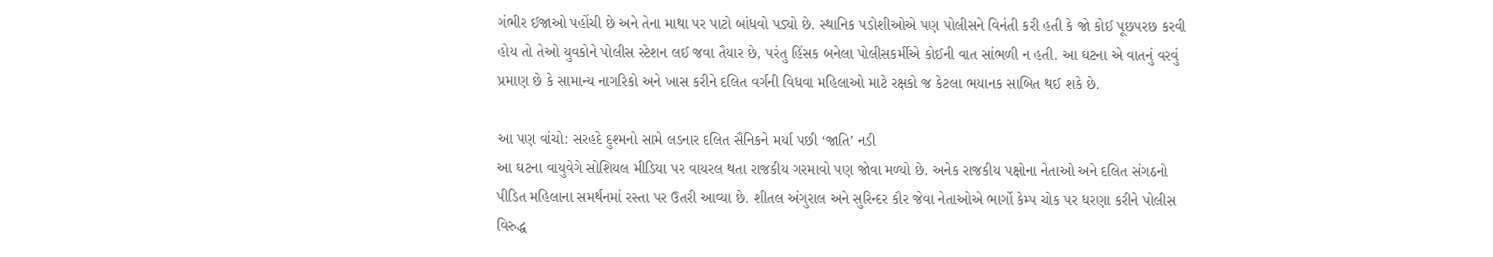ગંભીર ઈજાઓ પહોંચી છે અને તેના માથા પર પાટો બાંધવો પડ્યો છે. સ્થાનિક પડોશીઓએ પણ પોલીસને વિનંતી કરી હતી કે જો કોઈ પૂછપરછ કરવી હોય તો તેઓ યુવકોને પોલીસ સ્ટેશન લઈ જવા તૈયાર છે, પરંતુ હિંસક બનેલા પોલીસકર્મીએ કોઈની વાત સાંભળી ન હતી. આ ઘટના એ વાતનું વરવું પ્રમાણ છે કે સામાન્ય નાગરિકો અને ખાસ કરીને દલિત વર્ગની વિધવા મહિલાઓ માટે રક્ષકો જ કેટલા ભયાનક સાબિત થઈ શકે છે.

આ પણ વાંચો: સરહદે દુશ્મનો સામે લડનાર દલિત સૈનિકને મર્યા પછી ‘જાતિ’ નડી
આ ઘટના વાયુવેગે સોશિયલ મીડિયા પર વાયરલ થતા રાજકીય ગરમાવો પણ જોવા મળ્યો છે. અનેક રાજકીય પક્ષોના નેતાઓ અને દલિત સંગઠનો પીડિત મહિલાના સમર્થનમાં રસ્તા પર ઉતરી આવ્યા છે. શીતલ અંગુરાલ અને સુરિન્દર કૌર જેવા નેતાઓએ ભાર્ગો કેમ્પ ચોક પર ધરણા કરીને પોલીસ વિરુદ્ધ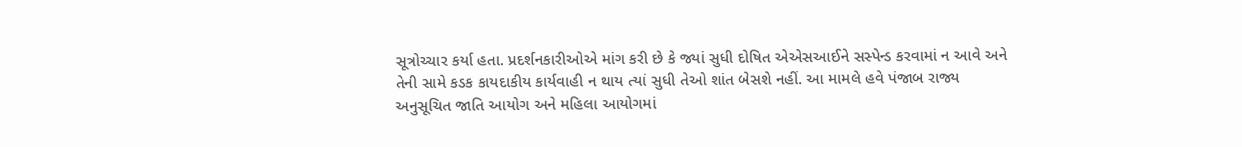સૂત્રોચ્ચાર કર્યા હતા. પ્રદર્શનકારીઓએ માંગ કરી છે કે જ્યાં સુધી દોષિત એએસઆઈને સસ્પેન્ડ કરવામાં ન આવે અને તેની સામે કડક કાયદાકીય કાર્યવાહી ન થાય ત્યાં સુધી તેઓ શાંત બેસશે નહીં. આ મામલે હવે પંજાબ રાજ્ય અનુસૂચિત જાતિ આયોગ અને મહિલા આયોગમાં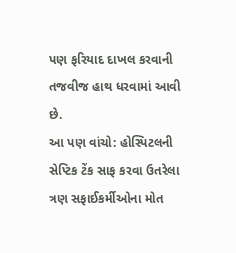પણ ફરિયાદ દાખલ કરવાની તજવીજ હાથ ધરવામાં આવી છે.
આ પણ વાંચો: હોસ્પિટલની સેપ્ટિક ટેંક સાફ કરવા ઉતરેલા ત્રણ સફાઈકર્મીઓના મોત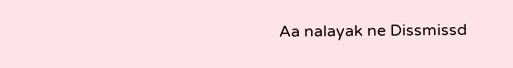Aa nalayak ne Dissmissd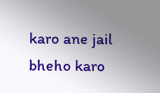karo ane jail bheho karo